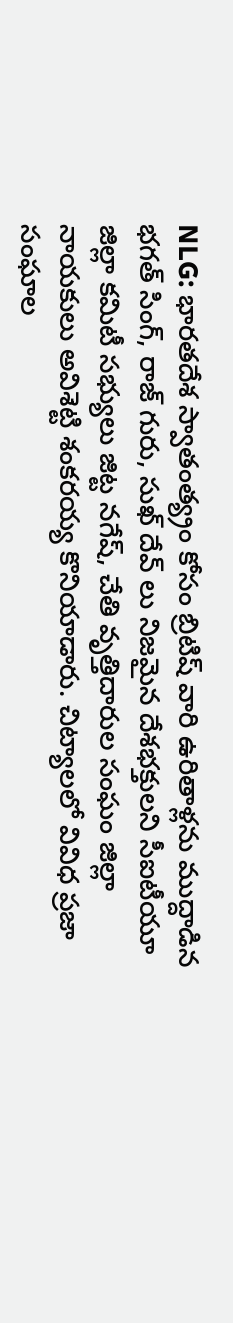NLG: భారతదేశ స్వాతంత్య్రం కోసం బ్రిటిష్ వారి ఉరితాళ్లను ముద్దాడిన భగత్ సింగ్, రాజ్ గురు, సుఖ్ దేవ్ లు నిజమైన దేశభక్తులని సీఐటీయూ జిల్లా కమిటీ సభ్యులు జిట్ట నగేష్, చేతి వృత్తిదారుల సంఘం జిల్లా నాయకులు అవిశెట్టి శంకరయ్య కొనియాడారు. చిట్యాలలో వివిధ ప్రజా సంఘాల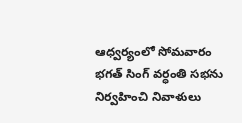ఆధ్వర్యంలో సోమవారం భగత్ సింగ్ వర్ధంతి సభను నిర్వహించి నివాళులు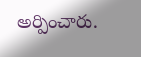అర్పించారు.